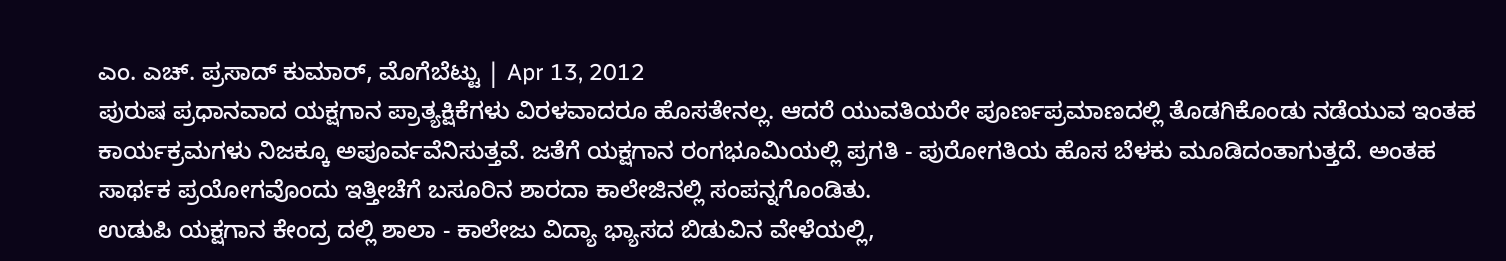ಎಂ. ಎಚ್. ಪ್ರಸಾದ್ ಕುಮಾರ್, ಮೊಗೆಬೆಟ್ಟು | Apr 13, 2012
ಪುರುಷ ಪ್ರಧಾನವಾದ ಯಕ್ಷಗಾನ ಪ್ರಾತ್ಯಕ್ಷಿಕೆಗಳು ವಿರಳವಾದರೂ ಹೊಸತೇನಲ್ಲ. ಆದರೆ ಯುವತಿಯರೇ ಪೂರ್ಣಪ್ರಮಾಣದಲ್ಲಿ ತೊಡಗಿಕೊಂಡು ನಡೆಯುವ ಇಂತಹ ಕಾರ್ಯಕ್ರಮಗಳು ನಿಜಕ್ಕೂ ಅಪೂರ್ವವೆನಿಸುತ್ತವೆ. ಜತೆಗೆ ಯಕ್ಷಗಾನ ರಂಗಭೂಮಿಯಲ್ಲಿ ಪ್ರಗತಿ - ಪುರೋಗತಿಯ ಹೊಸ ಬೆಳಕು ಮೂಡಿದಂತಾಗುತ್ತದೆ. ಅಂತಹ ಸಾರ್ಥಕ ಪ್ರಯೋಗವೊಂದು ಇತ್ತೀಚೆಗೆ ಬಸೂರಿನ ಶಾರದಾ ಕಾಲೇಜಿನಲ್ಲಿ ಸಂಪನ್ನಗೊಂಡಿತು.
ಉಡುಪಿ ಯಕ್ಷಗಾನ ಕೇಂದ್ರ ದಲ್ಲಿ ಶಾಲಾ - ಕಾಲೇಜು ವಿದ್ಯಾ ಭ್ಯಾಸದ ಬಿಡುವಿನ ವೇಳೆಯಲ್ಲಿ,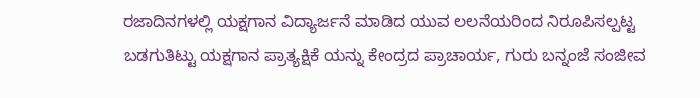ರಜಾದಿನಗಳಲ್ಲಿ ಯಕ್ಷಗಾನ ವಿದ್ಯಾರ್ಜನೆ ಮಾಡಿದ ಯುವ ಲಲನೆಯರಿಂದ ನಿರೂಪಿಸಲ್ಪಟ್ಟ ಬಡಗುತಿಟ್ಟು ಯಕ್ಷಗಾನ ಪ್ರಾತ್ಯಕ್ಷಿಕೆ ಯನ್ನು ಕೇಂದ್ರದ ಪ್ರಾಚಾರ್ಯ, ಗುರು ಬನ್ನಂಜೆ ಸಂಜೀವ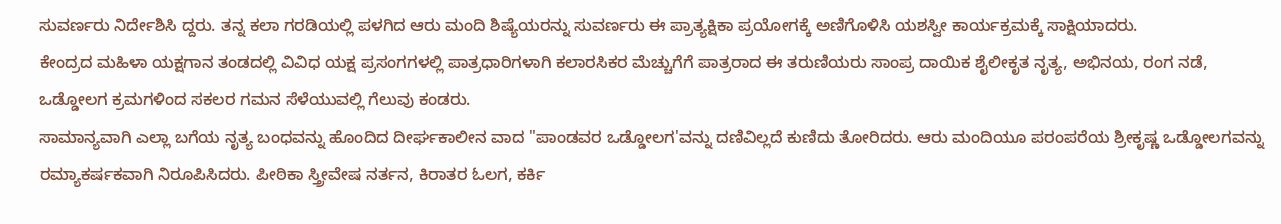ಸುವರ್ಣರು ನಿರ್ದೇಶಿಸಿ ದ್ದರು. ತನ್ನ ಕಲಾ ಗರಡಿಯಲ್ಲಿ ಪಳಗಿದ ಆರು ಮಂದಿ ಶಿಷ್ಯೆಯರನ್ನು ಸುವರ್ಣರು ಈ ಪ್ರಾತ್ಯಕ್ಷಿಕಾ ಪ್ರಯೋಗಕ್ಕೆ ಅಣಿಗೊಳಿಸಿ ಯಶಸ್ವೀ ಕಾರ್ಯಕ್ರಮಕ್ಕೆ ಸಾಕ್ಷಿಯಾದರು.
ಕೇಂದ್ರದ ಮಹಿಳಾ ಯಕ್ಷಗಾನ ತಂಡದಲ್ಲಿ ವಿವಿಧ ಯಕ್ಷ ಪ್ರಸಂಗಗಳಲ್ಲಿ ಪಾತ್ರಧಾರಿಗಳಾಗಿ ಕಲಾರಸಿಕರ ಮೆಚ್ಚುಗೆಗೆ ಪಾತ್ರರಾದ ಈ ತರುಣಿಯರು ಸಾಂಪ್ರ ದಾಯಿಕ ಶೈಲೀಕೃತ ನೃತ್ಯ, ಅಭಿನಯ, ರಂಗ ನಡೆ, ಒಡ್ಡೋಲಗ ಕ್ರಮಗಳಿಂದ ಸಕಲರ ಗಮನ ಸೆಳೆಯುವಲ್ಲಿ ಗೆಲುವು ಕಂಡರು.
ಸಾಮಾನ್ಯವಾಗಿ ಎಲ್ಲಾ ಬಗೆಯ ನೃತ್ಯ ಬಂಧವನ್ನು ಹೊಂದಿದ ದೀರ್ಘಕಾಲೀನ ವಾದ "ಪಾಂಡವರ ಒಡ್ಡೋಲಗ'ವನ್ನು ದಣಿವಿಲ್ಲದೆ ಕುಣಿದು ತೋರಿದರು. ಆರು ಮಂದಿಯೂ ಪರಂಪರೆಯ ಶ್ರೀಕೃಷ್ಣ ಒಡ್ಡೋಲಗವನ್ನು ರಮ್ಯಾಕರ್ಷಕವಾಗಿ ನಿರೂಪಿಸಿದರು. ಪೀಠಿಕಾ ಸ್ತ್ರೀವೇಷ ನರ್ತನ, ಕಿರಾತರ ಓಲಗ, ಕರ್ಕಿ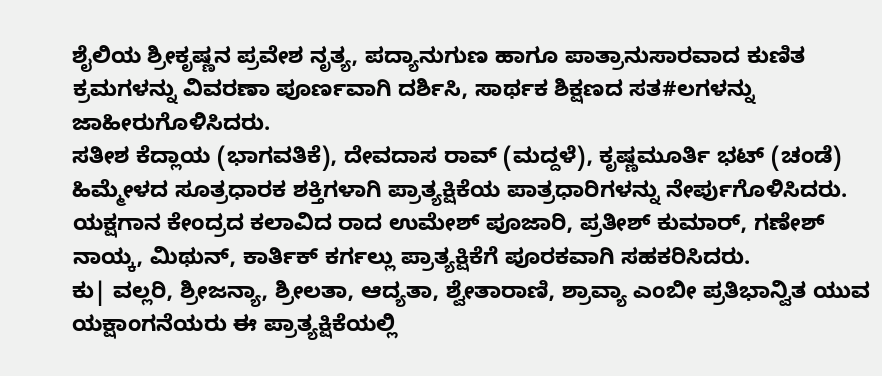ಶೈಲಿಯ ಶ್ರೀಕೃಷ್ಣನ ಪ್ರವೇಶ ನೃತ್ಯ, ಪದ್ಯಾನುಗುಣ ಹಾಗೂ ಪಾತ್ರಾನುಸಾರವಾದ ಕುಣಿತ ಕ್ರಮಗಳನ್ನು ವಿವರಣಾ ಪೂರ್ಣವಾಗಿ ದರ್ಶಿಸಿ, ಸಾರ್ಥಕ ಶಿಕ್ಷಣದ ಸತ#ಲಗಳನ್ನು ಜಾಹೀರುಗೊಳಿಸಿದರು.
ಸತೀಶ ಕೆದ್ಲಾಯ (ಭಾಗವತಿಕೆ), ದೇವದಾಸ ರಾವ್ (ಮದ್ದಳೆ), ಕೃಷ್ಣಮೂರ್ತಿ ಭಟ್ (ಚಂಡೆ) ಹಿಮ್ಮೇಳದ ಸೂತ್ರಧಾರಕ ಶಕ್ತಿಗಳಾಗಿ ಪ್ರಾತ್ಯಕ್ಷಿಕೆಯ ಪಾತ್ರಧಾರಿಗಳನ್ನು ನೇರ್ಪುಗೊಳಿಸಿದರು.
ಯಕ್ಷಗಾನ ಕೇಂದ್ರದ ಕಲಾವಿದ ರಾದ ಉಮೇಶ್ ಪೂಜಾರಿ, ಪ್ರತೀಶ್ ಕುಮಾರ್, ಗಣೇಶ್ ನಾಯ್ಕ, ಮಿಥುನ್, ಕಾರ್ತಿಕ್ ಕರ್ಗಲ್ಲು ಪ್ರಾತ್ಯಕ್ಷಿಕೆಗೆ ಪೂರಕವಾಗಿ ಸಹಕರಿಸಿದರು.
ಕು| ವಲ್ಲರಿ, ಶ್ರೀಜನ್ಯಾ, ಶ್ರೀಲತಾ, ಆದ್ಯತಾ, ಶ್ವೇತಾರಾಣಿ, ಶ್ರಾವ್ಯಾ ಎಂಬೀ ಪ್ರತಿಭಾನ್ವಿತ ಯುವ ಯಕ್ಷಾಂಗನೆಯರು ಈ ಪ್ರಾತ್ಯಕ್ಷಿಕೆಯಲ್ಲಿ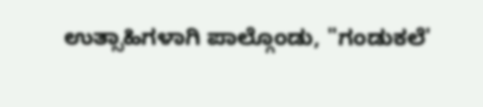ಉತ್ಸಾಹಿಗಳಾಗಿ ಪಾಲ್ಗೊಂಡು, "ಗಂಡುಕಲೆ'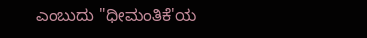ಎಂಬುದು "ಧೀಮಂತಿಕೆ'ಯ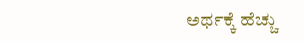ಅರ್ಥಕ್ಕೆ ಹೆಚ್ಚು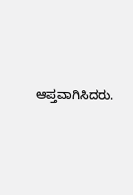ಆಪ್ತವಾಗಿಸಿದರು.